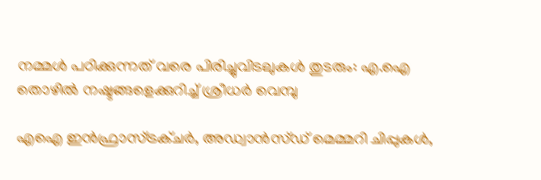നമ്മൾ പഠിക്കുന്നത് വരെ പിരിച്ചുവിടലുകൾ തുടരും: എ.ഐ തൊഴിൽ നഷ്ടങ്ങളെക്കുറിച്ച് ശ്രീധർ വെമ്പു

എഐ ഇൻഫ്രാസ്ട്രക്ചർ, അഡ്വാൻസ്ഡ് മെമ്മറി ചിപ്പുകൾ,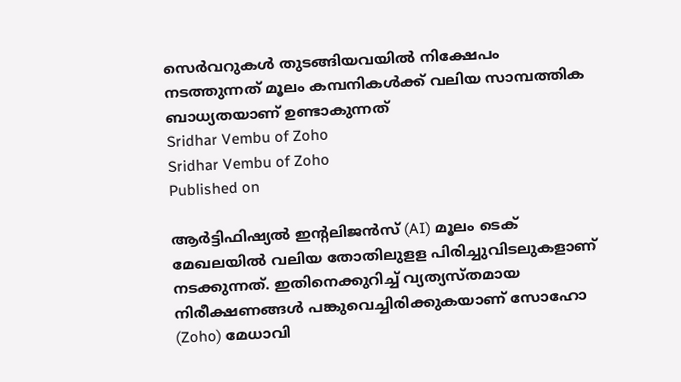സെർവറുകൾ തുടങ്ങിയവയില്‍ നിക്ഷേപം നടത്തുന്നത് മൂലം കമ്പനികൾക്ക് വലിയ സാമ്പത്തിക ബാധ്യതയാണ് ഉണ്ടാകുന്നത്
Sridhar Vembu of Zoho
Sridhar Vembu of Zoho
Published on

ആർട്ടിഫിഷ്യൽ ഇന്റലിജൻസ് (AI) മൂലം ടെക് മേഖലയില്‍ വലിയ തോതിലുളള പിരിച്ചുവിടലുകളാണ് നടക്കുന്നത്. ഇതിനെക്കുറിച്ച് വ്യത്യസ്തമായ നിരീക്ഷണങ്ങള്‍ പങ്കുവെച്ചിരിക്കുകയാണ് സോഹോ (Zoho) മേധാവി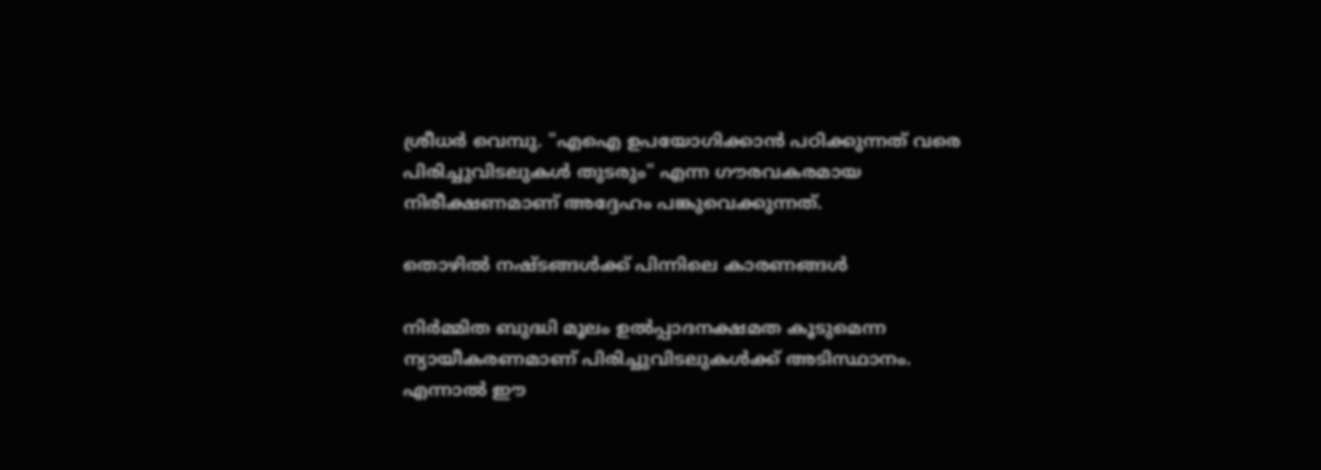ശ്രീധർ വെമ്പു. "എഐ ഉപയോഗിക്കാൻ പഠിക്കുന്നത് വരെ പിരിച്ചുവിടലുകൾ തുടരും" എന്ന ഗൗരവകരമായ നിരീക്ഷണമാണ് അദ്ദേഹം പങ്കുവെക്കുന്നത്.

തൊഴില്‍ നഷ്ടങ്ങള്‍ക്ക് പിന്നിലെ കാരണങ്ങൾ

നിര്‍മ്മിത ബുദ്ധി മൂലം ഉൽപ്പാദനക്ഷമത കൂടുമെന്ന ന്യായീകരണമാണ് പിരിച്ചുവിടലുകൾക്ക് അടിസ്ഥാനം. എന്നാല്‍ ഈ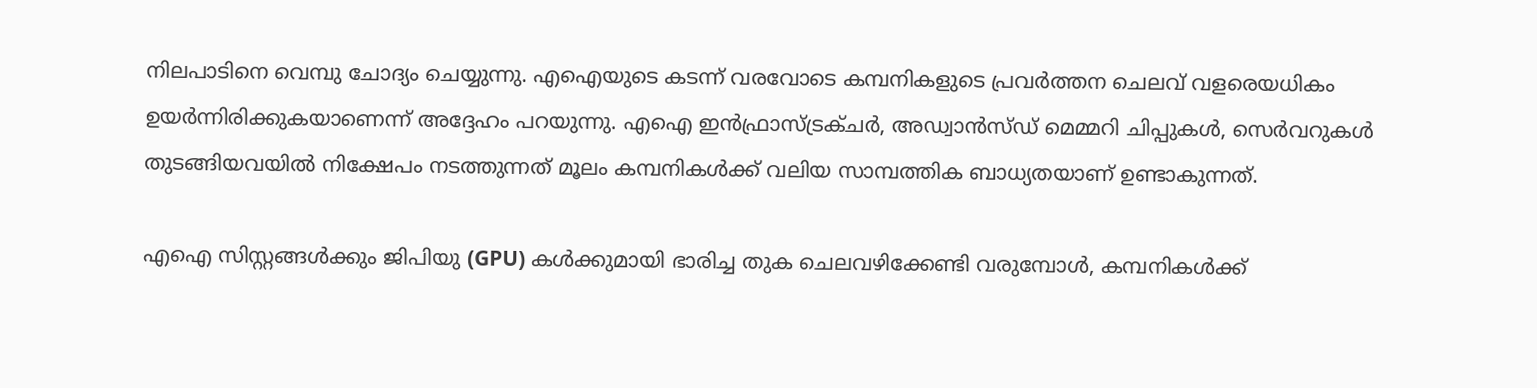നിലപാടിനെ വെമ്പു ചോദ്യം ചെയ്യുന്നു. എഐയുടെ കടന്ന് വരവോടെ കമ്പനികളുടെ പ്രവർത്തന ചെലവ് വളരെയധികം ഉയർന്നിരിക്കുകയാണെന്ന് അദ്ദേഹം പറയുന്നു. എഐ ഇൻഫ്രാസ്ട്രക്ചർ, അഡ്വാൻസ്ഡ് മെമ്മറി ചിപ്പുകൾ, സെർവറുകൾ തുടങ്ങിയവയില്‍ നിക്ഷേപം നടത്തുന്നത് മൂലം കമ്പനികൾക്ക് വലിയ സാമ്പത്തിക ബാധ്യതയാണ് ഉണ്ടാകുന്നത്.

എഐ സിസ്റ്റങ്ങൾക്കും ജിപിയു (GPU) കൾക്കുമായി ഭാരിച്ച തുക ചെലവഴിക്കേണ്ടി വരുമ്പോൾ, കമ്പനികൾക്ക്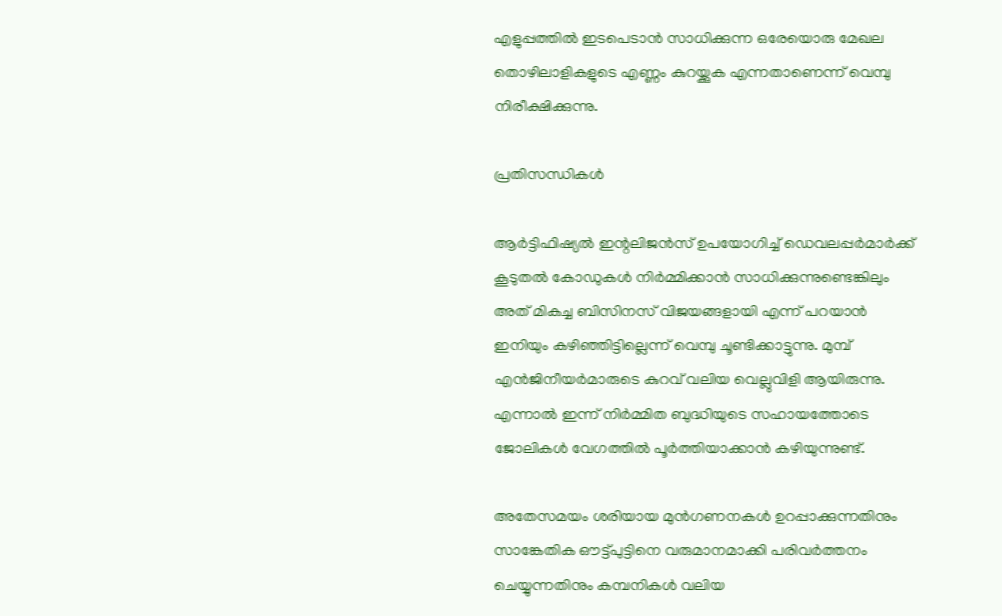എളുപ്പത്തില്‍ ഇടപെടാന്‍ സാധിക്കുന്ന ഒരേയൊരു മേഖല തൊഴിലാളികളുടെ എണ്ണം കുറയ്ക്കുക എന്നതാണെന്ന് വെമ്പു നിരീക്ഷിക്കുന്നു.

പ്രതിസന്ധികള്‍

ആർട്ടിഫിഷ്യൽ ഇന്റലിജൻസ് ഉപയോഗിച്ച് ഡെവലപ്പർമാർക്ക് കൂടുതൽ കോഡുകൾ നിർമ്മിക്കാന്‍ സാധിക്കുന്നുണ്ടെങ്കിലും അത് മികച്ച ബിസിനസ് വിജയങ്ങളായി എന്ന് പറയാന്‍ ഇനിയും കഴിഞ്ഞിട്ടില്ലെന്ന് വെമ്പു ചൂണ്ടിക്കാട്ടുന്നു. മുമ്പ് എൻജിനീയർമാരുടെ കുറവ് വലിയ വെല്ലുവിളി ആയിരുന്നു. എന്നാല്‍ ഇന്ന് നിര്‍മ്മിത ബുദ്ധിയുടെ സഹായത്തോടെ ജോലികള്‍ വേഗത്തിൽ പൂര്‍ത്തിയാക്കാന്‍ കഴിയുന്നുണ്ട്.

അതേസമയം ശരിയായ മുൻഗണനകൾ ഉറപ്പാക്കുന്നതിനും സാങ്കേതിക ഔട്ട്‌പുട്ടിനെ വരുമാനമാക്കി പരിവര്‍ത്തനം ചെയ്യുന്നതിനും കമ്പനികൾ വലിയ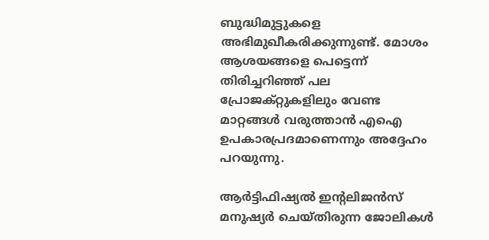ബുദ്ധിമുട്ടുകളെ അഭിമുഖീകരിക്കുന്നുണ്ട്. മോശം ആശയങ്ങളെ പെട്ടെന്ന് തിരിച്ചറിഞ്ഞ് പല പ്രോജക്റ്റുകളിലും വേണ്ട മാറ്റങ്ങള്‍ വരുത്താന്‍ എഐ ഉപകാരപ്രദമാണെന്നും അദ്ദേഹം പറയുന്നു.

ആർട്ടിഫിഷ്യൽ ഇന്റലിജൻസ് മനുഷ്യര്‍ ചെയ്തിരുന്ന ജോലികള്‍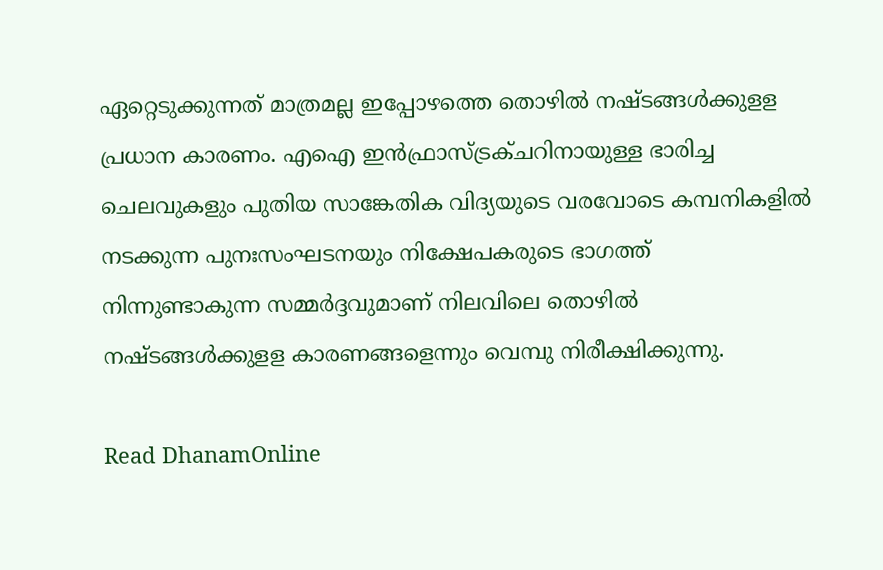ഏറ്റെടുക്കുന്നത് മാത്രമല്ല ഇപ്പോഴത്തെ തൊഴിൽ നഷ്ടങ്ങൾക്കുളള പ്രധാന കാരണം. എഐ ഇൻഫ്രാസ്ട്രക്ചറിനായുള്ള ഭാരിച്ച ചെലവുകളും പുതിയ സാങ്കേതിക വിദ്യയുടെ വരവോടെ കമ്പനികളില്‍ നടക്കുന്ന പുനഃസംഘടനയും നിക്ഷേപകരുടെ ഭാഗത്ത് നിന്നുണ്ടാകുന്ന സമ്മർദ്ദവുമാണ് നിലവിലെ തൊഴിൽ നഷ്ടങ്ങൾക്കുളള കാരണങ്ങളെന്നും വെമ്പു നിരീക്ഷിക്കുന്നു.

Read DhanamOnline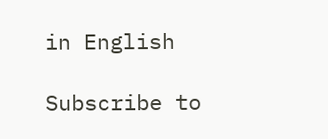in English

Subscribe to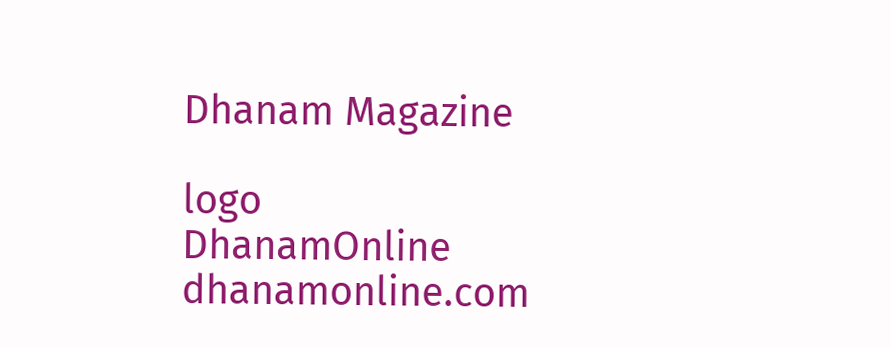Dhanam Magazine

logo
DhanamOnline
dhanamonline.com